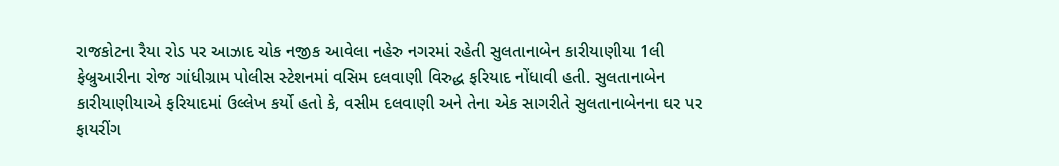રાજકોટના રૈયા રોડ પર આઝાદ ચોક નજીક આવેલા નહેરુ નગરમાં રહેતી સુલતાનાબેન કારીયાણીયા 1લી ફેબ્રુઆરીના રોજ ગાંધીગ્રામ પોલીસ સ્ટેશનમાં વસિમ દલવાણી વિરુદ્ધ ફરિયાદ નોંધાવી હતી. સુલતાનાબેન કારીયાણીયાએ ફરિયાદમાં ઉલ્લેખ કર્યો હતો કે, વસીમ દલવાણી અને તેના એક સાગરીતે સુલતાનાબેનના ઘર પર ફાયરીંગ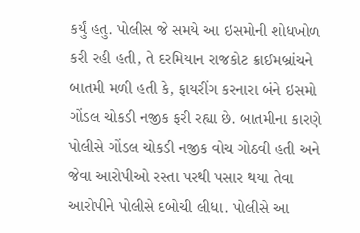કર્યું હતુ. પોલીસ જે સમયે આ ઇસમોની શોધખોળ કરી રહી હતી, તે દરમિયાન રાજકોટ ક્રાઈમબ્રાંચને બાતમી મળી હતી કે, ફાયરીંગ કરનારા બંને ઇસમો ગોંડલ ચોકડી નજીક ફરી રહ્યા છે. બાતમીના કારણે પોલીસે ગોંડલ ચોકડી નજીક વોચ ગોઠવી હતી અને જેવા આરોપીઓ રસ્તા પરથી પસાર થયા તેવા આરોપીને પોલીસે દબોચી લીધા. પોલીસે આ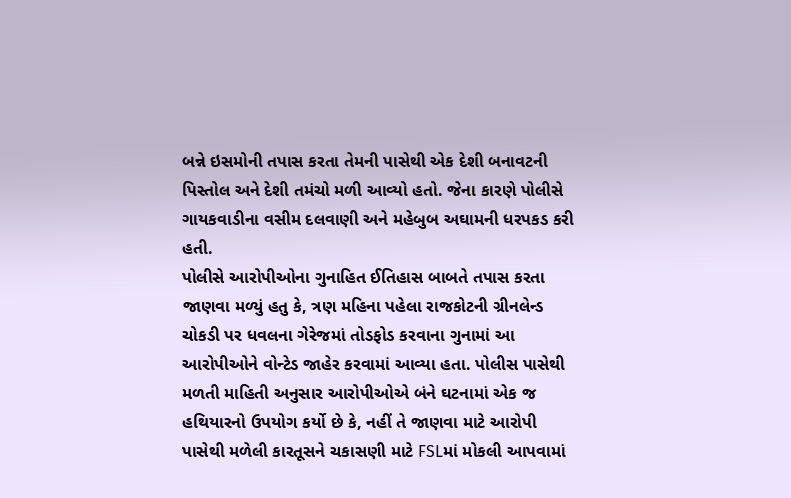બન્ને ઇસમોની તપાસ કરતા તેમની પાસેથી એક દેશી બનાવટની પિસ્તોલ અને દેશી તમંચો મળી આવ્યો હતો. જેના કારણે પોલીસે ગાયકવાડીના વસીમ દલવાણી અને મહેબુબ અઘામની ધરપકડ કરી હતી.
પોલીસે આરોપીઓના ગુનાહિત ઈતિહાસ બાબતે તપાસ કરતા જાણવા મળ્યું હતુ કે, ત્રણ મહિના પહેલા રાજકોટની ગ્રીનલેન્ડ ચોકડી પર ધવલના ગેરેજમાં તોડફોડ કરવાના ગુનામાં આ આરોપીઓને વોન્ટેડ જાહેર કરવામાં આવ્યા હતા. પોલીસ પાસેથી મળતી માહિતી અનુસાર આરોપીઓએ બંને ઘટનામાં એક જ હથિયારનો ઉપયોગ કર્યો છે કે, નહીં તે જાણવા માટે આરોપી પાસેથી મળેલી કારતૂસને ચકાસણી માટે FSLમાં મોકલી આપવામાં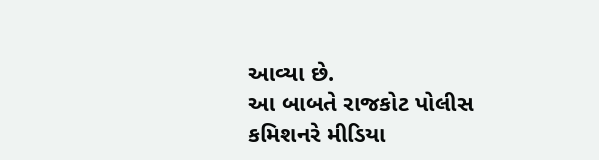આવ્યા છે.
આ બાબતે રાજકોટ પોલીસ કમિશનરે મીડિયા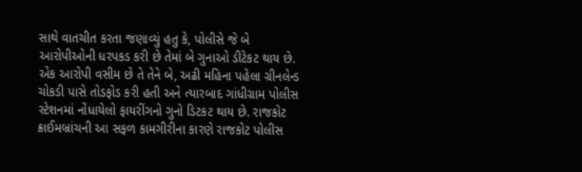સાથે વાતચીત કરતા જણાવ્યું હતુ કે, પોલીસે જે બે આરોપીઓની ધરપકડ કરી છે તેમાં બે ગુનાઓ ડીટેકટ થાય છે. એક આરોપી વસીમ છે તે તેને બે, અઢી મહિના પહેલા ગ્રીનલેન્ડ ચોકડી પાસે તોડફોડ કરી હતી અને ત્યારબાદ ગાંધીગ્રામ પોલીસ સ્ટેશનમાં નોંધાયેલો ફાયરીંગનો ગુનો ડિટકટ થાય છે. રાજકોટ ક્રાઈમબ્રાંચની આ સફળ કામગીરીના કારણે રાજકોટ પોલીસ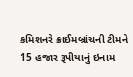કમિશનરે ક્રાઈમબ્રાંચની ટીમને 15 હજાર રૂપીયાનું ઇનામ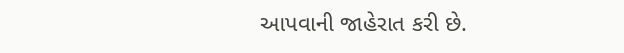આપવાની જાહેરાત કરી છે.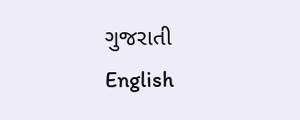ગુજરાતી
English